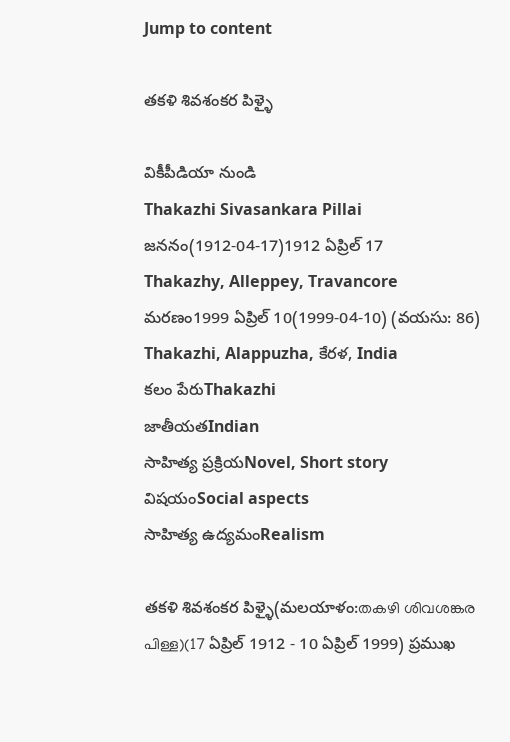Jump to content

తకళి శివశంకర పిళ్ళై

వికీపీడియా నుండి
Thakazhi Sivasankara Pillai
జననం(1912-04-17)1912 ఏప్రిల్ 17
Thakazhy, Alleppey, Travancore
మరణం1999 ఏప్రిల్ 10(1999-04-10) (వయసు: 86)
Thakazhi, Alappuzha, కేరళ, India
కలం పేరుThakazhi
జాతీయతIndian
సాహిత్య ప్రక్రియNovel, Short story
విషయంSocial aspects
సాహిత్య ఉద్యమంRealism

తకళి శివశంకర పిళ్ళై(మలయాళం:തകഴി ശിവശങ്കര പിള്ള)(17 ఏప్రిల్ 1912 - 10 ఏప్రిల్ 1999) ప్రముఖ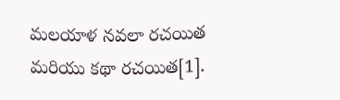మలయాళ నవలా రచయిత మరియు కథా రచయిత[1].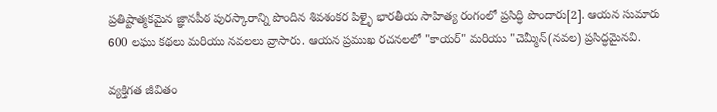ప్రతిష్టాత్మకమైన జ్ఞానపీఠ పురస్కారాన్ని పొందిన శివశంకర పిళ్ళై భారతీయ సాహిత్య రంగంలో ప్రసిద్ధి పొందారు[2]. ఆయన సుమారు 600 లఘు కథలు మరియు నవలలు వ్రాసారు. ఆయన ప్రముఖ రచనలలో "కాయర్" మరియు "చెమ్మీన్(నవల) ప్రసిద్ధమైనవి.

వ్యక్తిగత జీవితం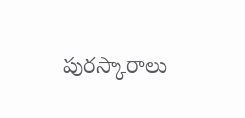పురస్కారాలు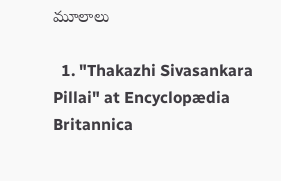మూలాలు

  1. "Thakazhi Sivasankara Pillai" at Encyclopædia Britannica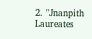2. "Jnanpith Laureates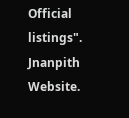Official listings". Jnanpith Website.